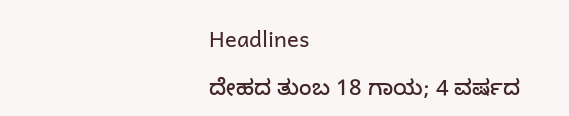Headlines

ದೇಹದ ತುಂಬ 18 ಗಾಯ; 4 ವರ್ಷದ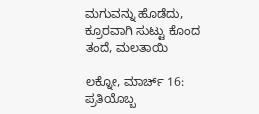ಮಗುವನ್ನು ಹೊಡೆದು, ಕ್ರೂರವಾಗಿ ಸುಟ್ಟು ಕೊಂದ ತಂದೆ, ಮಲತಾಯಿ

ಲಕ್ನೋ, ಮಾರ್ಚ್ 16: ಪ್ರತಿಯೊಬ್ಬ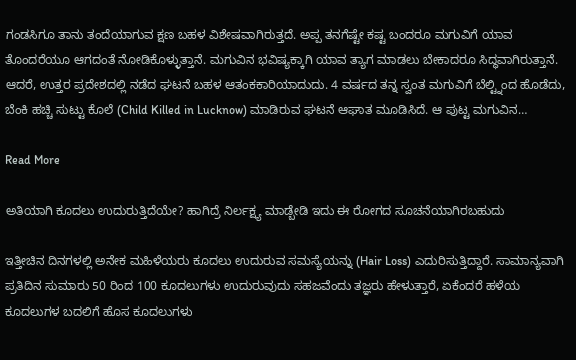ಗಂಡಸಿಗೂ ತಾನು ತಂದೆಯಾಗುವ ಕ್ಷಣ ಬಹಳ ವಿಶೇಷವಾಗಿರುತ್ತದೆ. ಅಪ್ಪ ತನಗೆಷ್ಟೇ ಕಷ್ಟ ಬಂದರೂ ಮಗುವಿಗೆ ಯಾವ ತೊಂದರೆಯೂ ಆಗದಂತೆ ನೋಡಿಕೊಳ್ಳುತ್ತಾನೆ. ಮಗುವಿನ ಭವಿಷ್ಯಕ್ಕಾಗಿ ಯಾವ ತ್ಯಾಗ ಮಾಡಲು ಬೇಕಾದರೂ ಸಿದ್ಧವಾಗಿರುತ್ತಾನೆ. ಆದರೆ, ಉತ್ತರ ಪ್ರದೇಶದಲ್ಲಿ ನಡೆದ ಘಟನೆ ಬಹಳ ಆತಂಕಕಾರಿಯಾದುದು. 4 ವರ್ಷದ ತನ್ನ ಸ್ವಂತ ಮಗುವಿಗೆ ಬೆಲ್ಟ್ನಿಂದ ಹೊಡೆದು, ಬೆಂಕಿ ಹಚ್ಚಿ ಸುಟ್ಟು ಕೊಲೆ (Child Killed in Lucknow) ಮಾಡಿರುವ ಘಟನೆ ಆಘಾತ ಮೂಡಿಸಿದೆ. ಆ ಪುಟ್ಟ ಮಗುವಿನ…

Read More

ಅತಿಯಾಗಿ ಕೂದಲು ಉದುರುತ್ತಿದೆಯೇ? ಹಾಗಿದ್ರೆ ನಿರ್ಲಕ್ಷ್ಯ ಮಾಡ್ಬೇಡಿ ಇದು ಈ ರೋಗದ ಸೂಚನೆಯಾಗಿರಬಹುದು

ಇತ್ತೀಚಿನ ದಿನಗಳಲ್ಲಿ ಅನೇಕ ಮಹಿಳೆಯರು ಕೂದಲು ಉದುರುವ ಸಮಸ್ಯೆಯನ್ನು (Hair Loss) ಎದುರಿಸುತ್ತಿದ್ದಾರೆ. ಸಾಮಾನ್ಯವಾಗಿ ಪ್ರತಿದಿನ ಸುಮಾರು 50 ರಿಂದ 100 ಕೂದಲುಗಳು ಉದುರುವುದು ಸಹಜವೆಂದು ತಜ್ಞರು ಹೇಳುತ್ತಾರೆ, ಏಕೆಂದರೆ ಹಳೆಯ ಕೂದಲುಗಳ ಬದಲಿಗೆ ಹೊಸ ಕೂದಲುಗಳು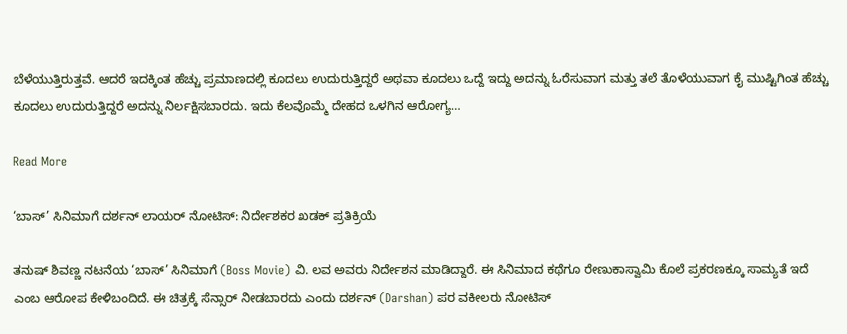ಬೆಳೆಯುತ್ತಿರುತ್ತವೆ. ಆದರೆ ಇದಕ್ಕಿಂತ ಹೆಚ್ಚು ಪ್ರಮಾಣದಲ್ಲಿ ಕೂದಲು ಉದುರುತ್ತಿದ್ದರೆ ಅಥವಾ ಕೂದಲು ಒದ್ದೆ ಇದ್ದು ಅದನ್ನು ಓರೆಸುವಾಗ ಮತ್ತು ತಲೆ ತೊಳೆಯುವಾಗ ಕೈ ಮುಷ್ಟಿಗಿಂತ ಹೆಚ್ಚು ಕೂದಲು ಉದುರುತ್ತಿದ್ದರೆ ಅದನ್ನು ನಿರ್ಲಕ್ಷಿಸಬಾರದು. ಇದು ಕೆಲವೊಮ್ಮೆ ದೇಹದ ಒಳಗಿನ ಆರೋಗ್ಯ…

Read More

‘ಬಾಸ್’ ಸಿನಿಮಾಗೆ ದರ್ಶನ್ ಲಾಯರ್ ನೋಟಿಸ್: ನಿರ್ದೇಶಕರ ಖಡಕ್ ಪ್ರತಿಕ್ರಿಯೆ

ತನುಷ್ ಶಿವಣ್ಣ ನಟನೆಯ ‘ಬಾಸ್’ ಸಿನಿಮಾಗೆ (Boss Movie) ವಿ. ಲವ ಅವರು ನಿರ್ದೇಶನ ಮಾಡಿದ್ದಾರೆ. ಈ ಸಿನಿಮಾದ ಕಥೆಗೂ ರೇಣುಕಾಸ್ವಾಮಿ ಕೊಲೆ ಪ್ರಕರಣಕ್ಕೂ ಸಾಮ್ಯತೆ ಇದೆ ಎಂಬ ಆರೋಪ ಕೇಳಿಬಂದಿದೆ. ಈ ಚಿತ್ರಕ್ಕೆ ಸೆನ್ಸಾರ್ ನೀಡಬಾರದು ಎಂದು ದರ್ಶನ್ (Darshan) ಪರ ವಕೀಲರು ನೋಟಿಸ್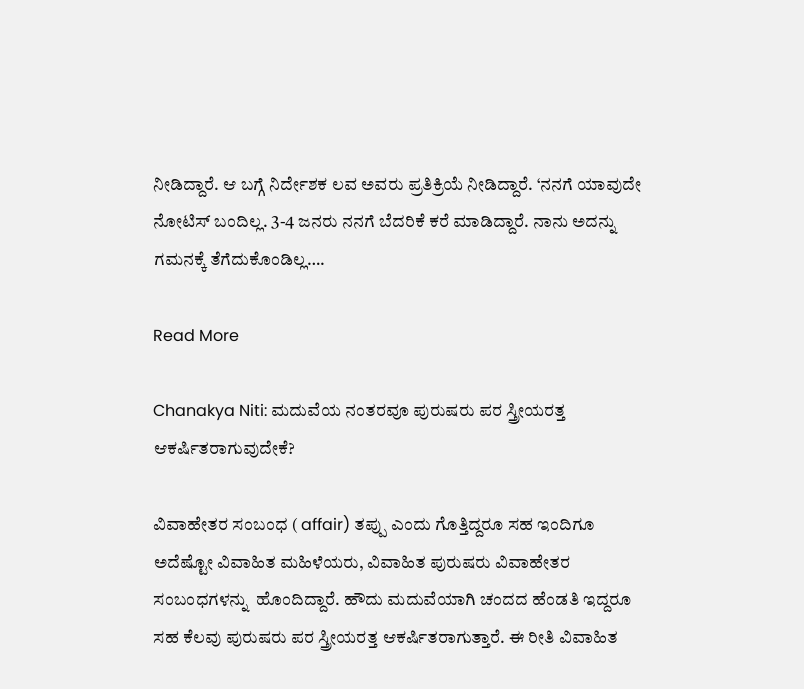ನೀಡಿದ್ದಾರೆ. ಆ ಬಗ್ಗೆ ನಿರ್ದೇಶಕ ಲವ ಅವರು ಪ್ರತಿಕ್ರಿಯೆ ನೀಡಿದ್ದಾರೆ. ‘ನನಗೆ ಯಾವುದೇ ನೋಟಿಸ್ ಬಂದಿಲ್ಲ. 3-4 ಜನರು ನನಗೆ ಬೆದರಿಕೆ ಕರೆ ಮಾಡಿದ್ದಾರೆ. ನಾನು ಅದನ್ನು ಗಮನಕ್ಕೆ ತೆಗೆದುಕೊಂಡಿಲ್ಲ….

Read More

Chanakya Niti: ಮದುವೆಯ ನಂತರವೂ ಪುರುಷರು ಪರ ಸ್ತ್ರೀಯರತ್ತ ಆಕರ್ಷಿತರಾಗುವುದೇಕೆ?

ವಿವಾಹೇತರ ಸಂಬಂಧ ( affair) ತಪ್ಪು ಎಂದು ಗೊತ್ತಿದ್ದರೂ ಸಹ ಇಂದಿಗೂ ಅದೆಷ್ಟೋ ವಿವಾಹಿತ ಮಹಿಳೆಯರು, ವಿವಾಹಿತ ಪುರುಷರು ವಿವಾಹೇತರ ಸಂಬಂಧಗಳನ್ನು  ಹೊಂದಿದ್ದಾರೆ. ಹೌದು ಮದುವೆಯಾಗಿ ಚಂದದ ಹೆಂಡತಿ ಇದ್ದರೂ ಸಹ ಕೆಲವು ಪುರುಷರು ಪರ ಸ್ತ್ರೀಯರತ್ತ ಆಕರ್ಷಿತರಾಗುತ್ತಾರೆ. ಈ ರೀತಿ ವಿವಾಹಿತ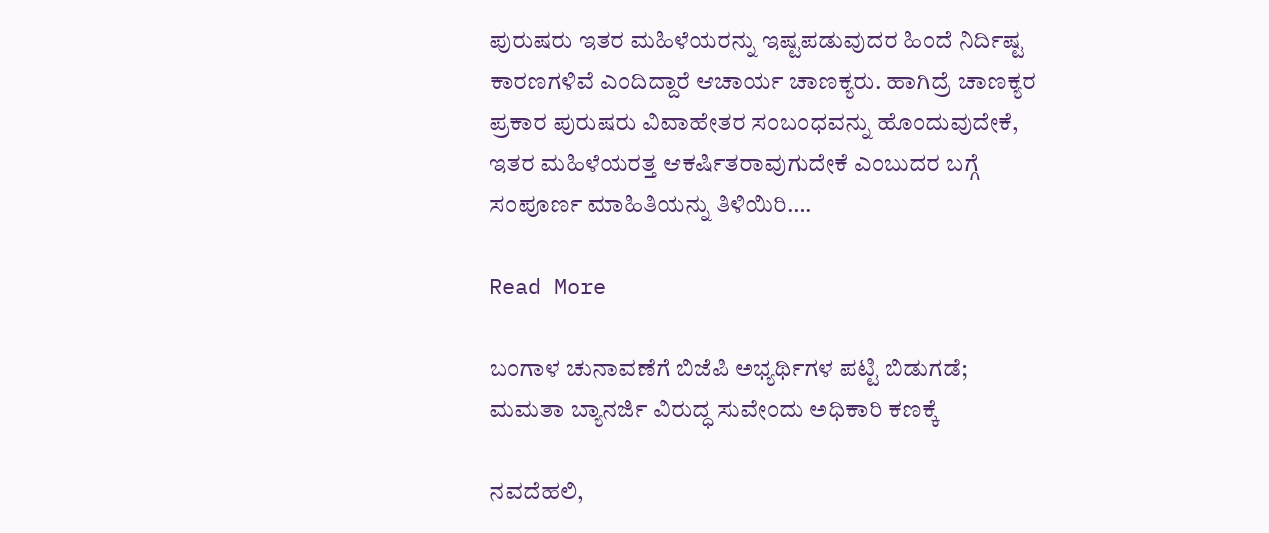ಪುರುಷರು ಇತರ ಮಹಿಳೆಯರನ್ನು ಇಷ್ಟಪಡುವುದರ ಹಿಂದೆ ನಿರ್ದಿಷ್ಟ ಕಾರಣಗಳಿವೆ ಎಂದಿದ್ದಾರೆ ಆಚಾರ್ಯ ಚಾಣಕ್ಯರು. ಹಾಗಿದ್ರೆ ಚಾಣಕ್ಯರ ಪ್ರಕಾರ ಪುರುಷರು ವಿವಾಹೇತರ ಸಂಬಂಧವನ್ನು ಹೊಂದುವುದೇಕೆ, ಇತರ ಮಹಿಳೆಯರತ್ತ ಆಕರ್ಷಿತರಾವುಗುದೇಕೆ ಎಂಬುದರ ಬಗ್ಗೆ ಸಂಪೂರ್ಣ ಮಾಹಿತಿಯನ್ನು ತಿಳಿಯಿರಿ….

Read More

ಬಂಗಾಳ ಚುನಾವಣೆಗೆ ಬಿಜೆಪಿ ಅಭ್ಯರ್ಥಿಗಳ ಪಟ್ಟಿ ಬಿಡುಗಡೆ; ಮಮತಾ ಬ್ಯಾನರ್ಜಿ ವಿರುದ್ಧ ಸುವೇಂದು ಅಧಿಕಾರಿ ಕಣಕ್ಕೆ

ನವದೆಹಲಿ,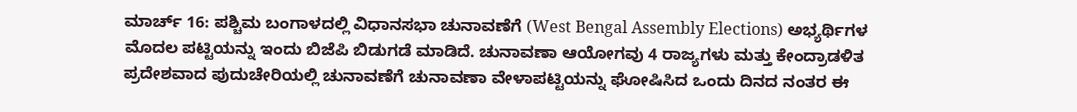ಮಾರ್ಚ್ 16: ಪಶ್ಚಿಮ ಬಂಗಾಳದಲ್ಲಿ ವಿಧಾನಸಭಾ ಚುನಾವಣೆಗೆ (West Bengal Assembly Elections) ಅಭ್ಯರ್ಥಿಗಳ ಮೊದಲ ಪಟ್ಟಿಯನ್ನು ಇಂದು ಬಿಜೆಪಿ ಬಿಡುಗಡೆ ಮಾಡಿದೆ. ಚುನಾವಣಾ ಆಯೋಗವು 4 ರಾಜ್ಯಗಳು ಮತ್ತು ಕೇಂದ್ರಾಡಳಿತ ಪ್ರದೇಶವಾದ ಪುದುಚೇರಿಯಲ್ಲಿ ಚುನಾವಣೆಗೆ ಚುನಾವಣಾ ವೇಳಾಪಟ್ಟಿಯನ್ನು ಘೋಷಿಸಿದ ಒಂದು ದಿನದ ನಂತರ ಈ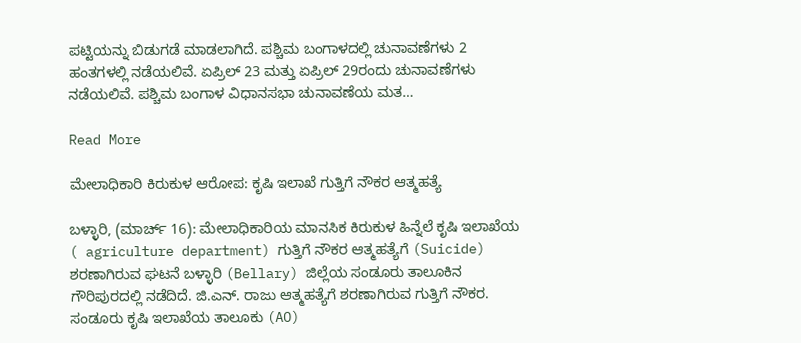ಪಟ್ಟಿಯನ್ನು ಬಿಡುಗಡೆ ಮಾಡಲಾಗಿದೆ. ಪಶ್ಚಿಮ ಬಂಗಾಳದಲ್ಲಿ ಚುನಾವಣೆಗಳು 2 ಹಂತಗಳಲ್ಲಿ ನಡೆಯಲಿವೆ. ಏಪ್ರಿಲ್ 23 ಮತ್ತು ಏಪ್ರಿಲ್ 29ರಂದು ಚುನಾವಣೆಗಳು ನಡೆಯಲಿವೆ. ಪಶ್ಚಿಮ ಬಂಗಾಳ ವಿಧಾನಸಭಾ ಚುನಾವಣೆಯ ಮತ…

Read More

ಮೇಲಾಧಿಕಾರಿ ಕಿರುಕುಳ ಆರೋಪ: ಕೃಷಿ ಇಲಾಖೆ ಗುತ್ತಿಗೆ ನೌಕರ ಆತ್ಮಹತ್ಯೆ

ಬಳ್ಳಾರಿ, (ಮಾರ್ಚ್ 16): ಮೇಲಾಧಿಕಾರಿಯ ಮಾನಸಿಕ ಕಿರುಕುಳ ಹಿನ್ನೆಲೆ ಕೃಷಿ ಇಲಾಖೆಯ ( agriculture department) ಗುತ್ತಿಗೆ ನೌಕರ ಆತ್ಮಹತ್ಯೆಗೆ (Suicide)  ಶರಣಾಗಿರುವ ಘಟನೆ ಬಳ್ಳಾರಿ (Bellary) ಜಿಲ್ಲೆಯ ಸಂಡೂರು ತಾಲೂಕಿನ‌ ಗೌರಿಪುರದಲ್ಲಿ ನಡೆದಿದೆ. ಜಿ.ಎನ್. ರಾಜು ಆತ್ಮಹತ್ಯೆಗೆ ಶರಣಾಗಿರುವ ಗುತ್ತಿಗೆ ನೌಕರ. ಸಂಡೂರು ಕೃಷಿ ಇಲಾಖೆಯ ತಾಲೂಕು (AO)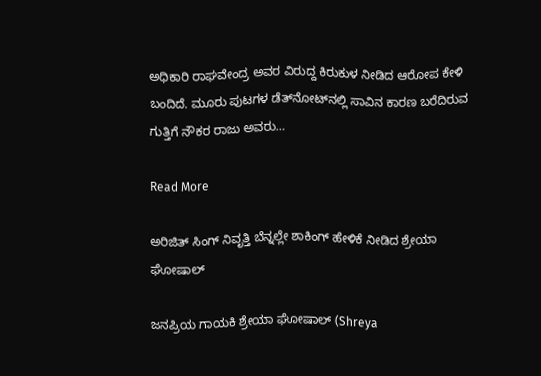ಅಧಿಕಾರಿ ರಾಘವೇಂದ್ರ ಅವರ ವಿರುದ್ದ ಕಿರುಕುಳ ನೀಡಿದ ಆರೋಪ ಕೇಳಿ ಬಂದಿದೆ. ಮೂರು ಪುಟಗಳ ಡೆತ್‌ನೋಟ್‌ನಲ್ಲಿ ಸಾವಿನ ಕಾರಣ ಬರೆದಿರುವ ಗುತ್ತಿಗೆ ನೌಕರ ರಾಜು ಅವರು…

Read More

ಅರಿಜಿತ್ ಸಿಂಗ್ ನಿವೃತ್ತಿ ಬೆನ್ನಲ್ಲೇ ಶಾಕಿಂಗ್ ಹೇಳಿಕೆ ನೀಡಿದ ಶ್ರೇಯಾ ಘೋಷಾಲ್

ಜನಪ್ರಿಯ ಗಾಯಕಿ ಶ್ರೇಯಾ ಘೋಷಾಲ್ (Shreya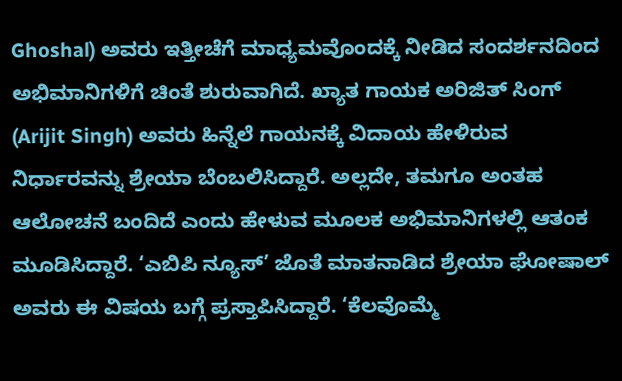Ghoshal) ಅವರು ಇತ್ತೀಚೆಗೆ ಮಾಧ್ಯಮವೊಂದಕ್ಕೆ ನೀಡಿದ ಸಂದರ್ಶನದಿಂದ ಅಭಿಮಾನಿಗಳಿಗೆ ಚಿಂತೆ ಶುರುವಾಗಿದೆ. ಖ್ಯಾತ ಗಾಯಕ ಅರಿಜಿತ್ ಸಿಂಗ್ (Arijit Singh) ಅವರು ಹಿನ್ನೆಲೆ ಗಾಯನಕ್ಕೆ ವಿದಾಯ ಹೇಳಿರುವ ನಿರ್ಧಾರವನ್ನು ಶ್ರೇಯಾ ಬೆಂಬಲಿಸಿದ್ದಾರೆ. ಅಲ್ಲದೇ, ತಮಗೂ ಅಂತಹ ಆಲೋಚನೆ ಬಂದಿದೆ ಎಂದು ಹೇಳುವ ಮೂಲಕ ಅಭಿಮಾನಿಗಳಲ್ಲಿ ಆತಂಕ ಮೂಡಿಸಿದ್ದಾರೆ. ‘ಎಬಿಪಿ ನ್ಯೂಸ್’ ಜೊತೆ ಮಾತನಾಡಿದ ಶ್ರೇಯಾ ಘೋಷಾಲ್ ಅವರು ಈ ವಿಷಯ ಬಗ್ಗೆ ಪ್ರಸ್ತಾಪಿಸಿದ್ದಾರೆ. ‘ಕೆಲವೊಮ್ಮೆ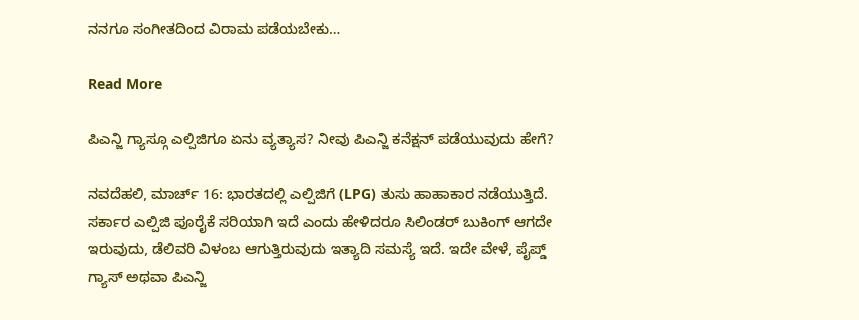ನನಗೂ ಸಂಗೀತದಿಂದ ವಿರಾಮ ಪಡೆಯಬೇಕು…

Read More

ಪಿಎನ್ಜಿ ಗ್ಯಾಸ್ಗೂ ಎಲ್ಪಿಜಿಗೂ ಏನು ವ್ಯತ್ಯಾಸ? ನೀವು ಪಿಎನ್ಜಿ ಕನೆಕ್ಷನ್ ಪಡೆಯುವುದು ಹೇಗೆ?

ನವದೆಹಲಿ, ಮಾರ್ಚ್ 16: ಭಾರತದಲ್ಲಿ ಎಲ್ಪಿಜಿಗೆ (LPG) ತುಸು ಹಾಹಾಕಾರ ನಡೆಯುತ್ತಿದೆ. ಸರ್ಕಾರ ಎಲ್ಪಿಜಿ ಪೂರೈಕೆ ಸರಿಯಾಗಿ ಇದೆ ಎಂದು ಹೇಳಿದರೂ ಸಿಲಿಂಡರ್ ಬುಕಿಂಗ್ ಆಗದೇ ಇರುವುದು, ಡೆಲಿವರಿ ವಿಳಂಬ ಆಗುತ್ತಿರುವುದು ಇತ್ಯಾದಿ ಸಮಸ್ಯೆ ಇದೆ. ಇದೇ ವೇಳೆ, ಪೈಪ್ಡ್ ಗ್ಯಾಸ್ ಅಥವಾ ಪಿಎನ್ಜಿ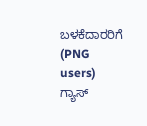ಬಳಕೆದಾರರಿಗೆ (PNG users) ಗ್ಯಾಸ್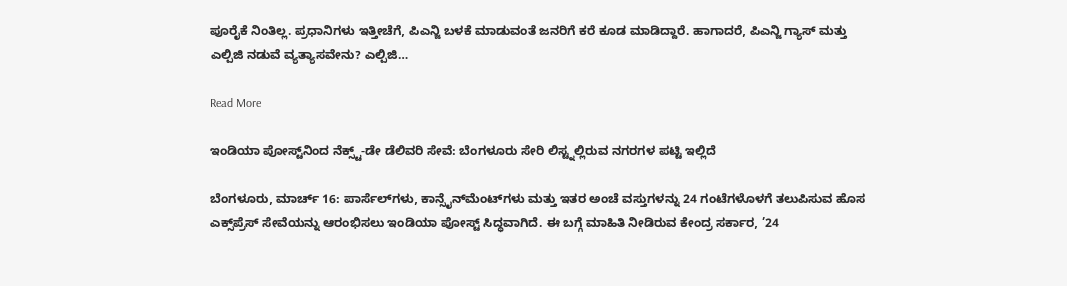ಪೂರೈಕೆ ನಿಂತಿಲ್ಲ. ಪ್ರಧಾನಿಗಳು ಇತ್ತೀಚೆಗೆ, ಪಿಎನ್ಜಿ ಬಳಕೆ ಮಾಡುವಂತೆ ಜನರಿಗೆ ಕರೆ ಕೂಡ ಮಾಡಿದ್ದಾರೆ. ಹಾಗಾದರೆ, ಪಿಎನ್ಜಿ ಗ್ಯಾಸ್ ಮತ್ತು ಎಲ್ಪಿಜಿ ನಡುವೆ ವ್ಯತ್ಯಾಸವೇನು? ಎಲ್ಪಿಜಿ…

Read More

ಇಂಡಿಯಾ ಪೋಸ್ಟ್‌ನಿಂದ ನೆಕ್ಸ್ಟ್-ಡೇ ಡೆಲಿವರಿ ಸೇವೆ: ಬೆಂಗಳೂರು ಸೇರಿ ಲಿಸ್ಟ್ನಲ್ಲಿರುವ ನಗರಗಳ ಪಟ್ಟಿ ಇಲ್ಲಿದೆ

ಬೆಂಗಳೂರು, ಮಾರ್ಚ್ 16: ಪಾರ್ಸೆಲ್‌ಗಳು, ಕಾನ್ಸೈನ್‌ಮೆಂಟ್‌ಗಳು ಮತ್ತು ಇತರ ಅಂಚೆ ವಸ್ತುಗಳನ್ನು 24 ಗಂಟೆಗಳೊಳಗೆ ತಲುಪಿಸುವ ಹೊಸ ಎಕ್ಸ್‌ಪ್ರೆಸ್ ಸೇವೆಯನ್ನು ಆರಂಭಿಸಲು ಇಂಡಿಯಾ ಪೋಸ್ಟ್ ಸಿದ್ಧವಾಗಿದೆ. ಈ ಬಗ್ಗೆ ಮಾಹಿತಿ ನೀಡಿರುವ ಕೇಂದ್ರ ಸರ್ಕಾರ, ’24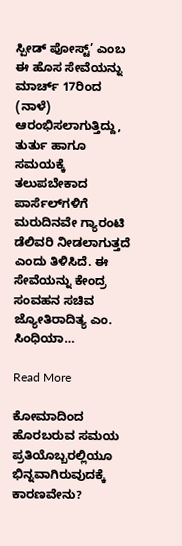ಸ್ಪೀಡ್ ಪೋಸ್ಟ್’ ಎಂಬ ಈ ಹೊಸ ಸೇವೆಯನ್ನು ಮಾರ್ಚ್ 17ರಿಂದ (ನಾಳೆ) ಆರಂಭಿಸಲಾಗುತ್ತಿದ್ದು, ತುರ್ತು ಹಾಗೂ ಸಮಯಕ್ಕೆ ತಲುಪಬೇಕಾದ ಪಾರ್ಸೆಲ್‌ಗಳಿಗೆ ಮರುದಿನವೇ ಗ್ಯಾರಂಟಿ ಡೆಲಿವರಿ ನೀಡಲಾಗುತ್ತದೆ ಎಂದು ತಿಳಿಸಿದೆ. ಈ ಸೇವೆಯನ್ನು ಕೇಂದ್ರ ಸಂವಹನ ಸಚಿವ ಜ್ಯೋತಿರಾದಿತ್ಯ ಎಂ. ಸಿಂಧಿಯಾ…

Read More

ಕೋಮಾದಿಂದ ಹೊರಬರುವ ಸಮಯ ಪ್ರತಿಯೊಬ್ಬರಲ್ಲಿಯೂ ಭಿನ್ನವಾಗಿರುವುದಕ್ಕೆ ಕಾರಣವೇನು?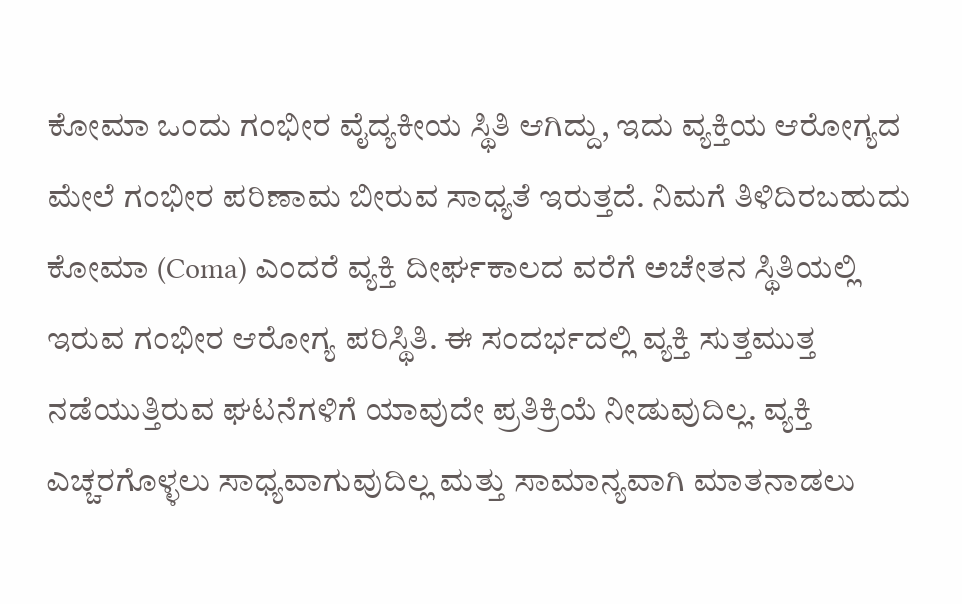ಕೋಮಾ ಒಂದು ಗಂಭೀರ ವೈದ್ಯಕೀಯ ಸ್ಥಿತಿ ಆಗಿದ್ದು, ಇದು ವ್ಯಕ್ತಿಯ ಆರೋಗ್ಯದ ಮೇಲೆ ಗಂಭೀರ ಪರಿಣಾಮ ಬೀರುವ ಸಾಧ್ಯತೆ ಇರುತ್ತದೆ. ನಿಮಗೆ ತಿಳಿದಿರಬಹುದು ಕೋಮಾ (Coma) ಎಂದರೆ ವ್ಯಕ್ತಿ ದೀರ್ಘಕಾಲದ ವರೆಗೆ ಅಚೇತನ ಸ್ಥಿತಿಯಲ್ಲಿ ಇರುವ ಗಂಭೀರ ಆರೋಗ್ಯ ಪರಿಸ್ಥಿತಿ. ಈ ಸಂದರ್ಭದಲ್ಲಿ ವ್ಯಕ್ತಿ ಸುತ್ತಮುತ್ತ ನಡೆಯುತ್ತಿರುವ ಘಟನೆಗಳಿಗೆ ಯಾವುದೇ ಪ್ರತಿಕ್ರಿಯೆ ನೀಡುವುದಿಲ್ಲ. ವ್ಯಕ್ತಿ ಎಚ್ಚರಗೊಳ್ಳಲು ಸಾಧ್ಯವಾಗುವುದಿಲ್ಲ ಮತ್ತು ಸಾಮಾನ್ಯವಾಗಿ ಮಾತನಾಡಲು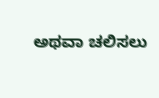ಅಥವಾ ಚಲಿಸಲು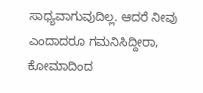ಸಾಧ್ಯವಾಗುವುದಿಲ್ಲ. ಆದರೆ ನೀವು ಎಂದಾದರೂ ಗಮನಿಸಿದ್ದೀರಾ, ಕೋಮಾದಿಂದ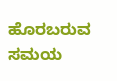ಹೊರಬರುವ ಸಮಯ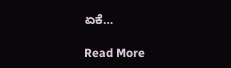ಏಕೆ…

Read More